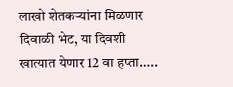लाखो शेतकऱ्यांना मिळणार दिवाळी भेट, या दिवशी खात्यात येणार 12 वा हप्ता…..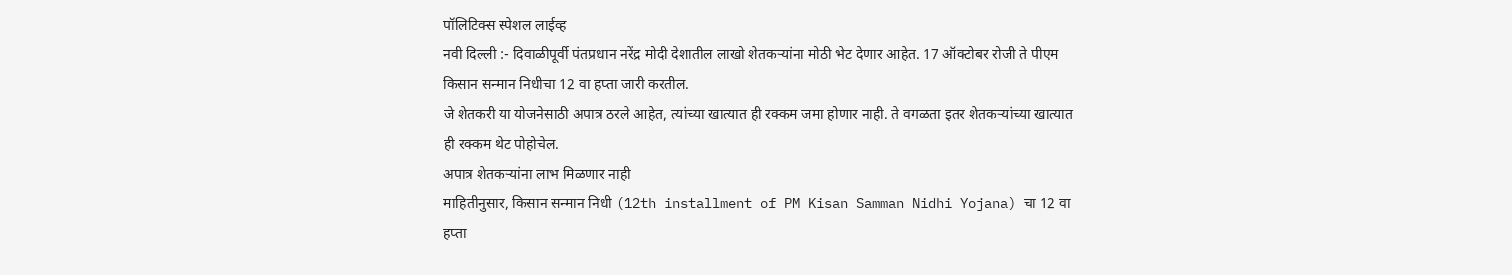पॉलिटिक्स स्पेशल लाईव्ह
नवी दिल्ली :- दिवाळीपूर्वी पंतप्रधान नरेंद्र मोदी देशातील लाखो शेतकऱ्यांना मोठी भेट देणार आहेत. 17 ऑक्टोबर रोजी ते पीएम किसान सन्मान निधीचा 12 वा हप्ता जारी करतील.
जे शेतकरी या योजनेसाठी अपात्र ठरले आहेत, त्यांच्या खात्यात ही रक्कम जमा होणार नाही. ते वगळता इतर शेतकऱ्यांच्या खात्यात ही रक्कम थेट पोहोचेल.
अपात्र शेतकऱ्यांना लाभ मिळणार नाही
माहितीनुसार, किसान सन्मान निधी (12th installment of PM Kisan Samman Nidhi Yojana) चा 12 वा हप्ता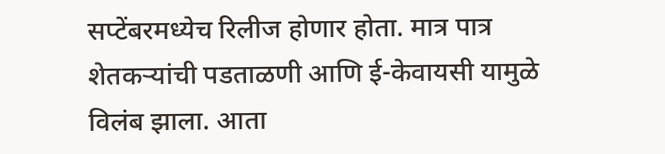सप्टेंबरमध्येच रिलीज होणार होता. मात्र पात्र शेतकऱ्यांची पडताळणी आणि ई-केवायसी यामुळे विलंब झाला. आता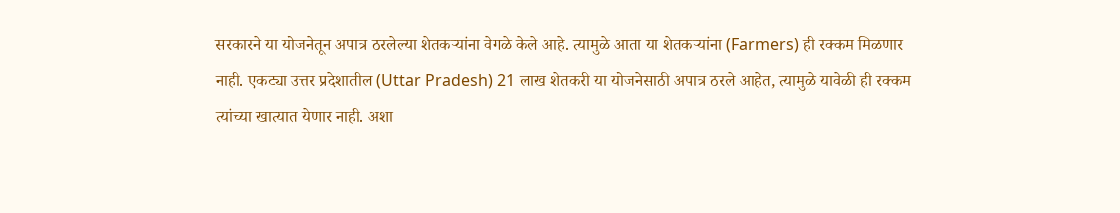सरकारने या योजनेतून अपात्र ठरलेल्या शेतकऱ्यांना वेगळे केले आहे. त्यामुळे आता या शेतकऱ्यांना (Farmers) ही रक्कम मिळणार नाही. एकट्या उत्तर प्रदेशातील (Uttar Pradesh) 21 लाख शेतकरी या योजनेसाठी अपात्र ठरले आहेत, त्यामुळे यावेळी ही रक्कम त्यांच्या खात्यात येणार नाही. अशा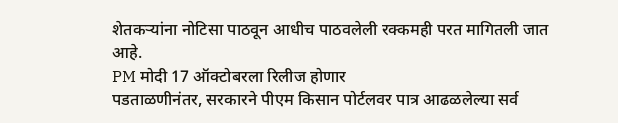शेतकऱ्यांना नोटिसा पाठवून आधीच पाठवलेली रक्कमही परत मागितली जात आहे.
PM मोदी 17 ऑक्टोबरला रिलीज होणार
पडताळणीनंतर, सरकारने पीएम किसान पोर्टलवर पात्र आढळलेल्या सर्व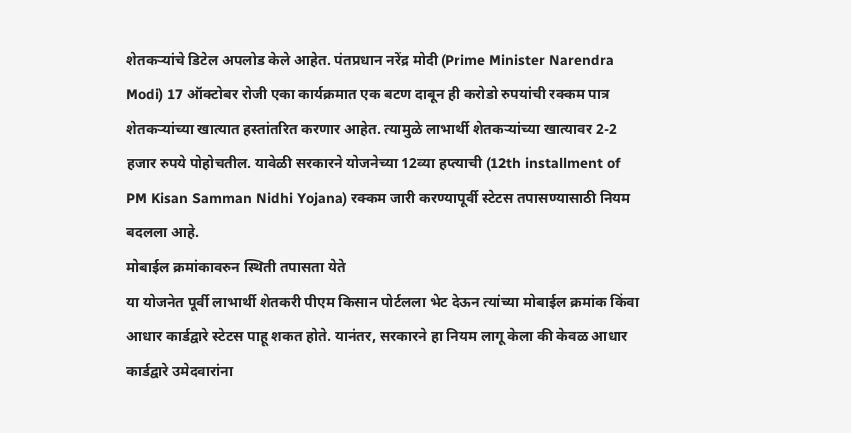शेतकऱ्यांचे डिटेल अपलोड केले आहेत. पंतप्रधान नरेंद्र मोदी (Prime Minister Narendra Modi) 17 ऑक्टोबर रोजी एका कार्यक्रमात एक बटण दाबून ही करोडो रुपयांची रक्कम पात्र शेतकऱ्यांच्या खात्यात हस्तांतरित करणार आहेत. त्यामुळे लाभार्थी शेतकऱ्यांच्या खात्यावर 2-2 हजार रुपये पोहोचतील. यावेळी सरकारने योजनेच्या 12व्या हप्त्याची (12th installment of PM Kisan Samman Nidhi Yojana) रक्कम जारी करण्यापूर्वी स्टेटस तपासण्यासाठी नियम बदलला आहे.
मोबाईल क्रमांकावरुन स्थिती तपासता येते
या योजनेत पूर्वी लाभार्थी शेतकरी पीएम किसान पोर्टलला भेट देऊन त्यांच्या मोबाईल क्रमांक किंवा आधार कार्डद्वारे स्टेटस पाहू शकत होते. यानंतर, सरकारने हा नियम लागू केला की केवळ आधार कार्डद्वारे उमेदवारांना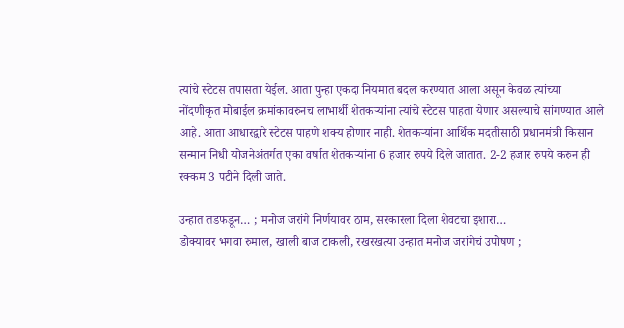त्यांचे स्टेटस तपासता येईल. आता पुन्हा एकदा नियमात बदल करण्यात आला असून केवळ त्यांच्या नोंदणीकृत मोबाईल क्रमांकावरुनच लाभार्थी शेतकऱ्यांना त्यांचे स्टेटस पाहता येणार असल्याचे सांगण्यात आले आहे. आता आधारद्वारे स्टेटस पाहणे शक्य होणार नाही. शेतकऱ्यांना आर्थिक मदतीसाठी प्रधानमंत्री किसान सन्मान निधी योजनेअंतर्गत एका वर्षात शेतकऱ्यांना 6 हजार रुपये दिले जातात. 2-2 हजार रुपये करुन ही रक्कम 3 पटीने दिली जाते.

उन्हात तडफडून… ; मनोज जरांगे निर्णयावर ठाम, सरकारला दिला शेवटचा इशारा…
डोक्यावर भगवा रुमाल, खाली बाज टाकली, रखरखत्या उन्हात मनोज जरांगेचं उपोषण ;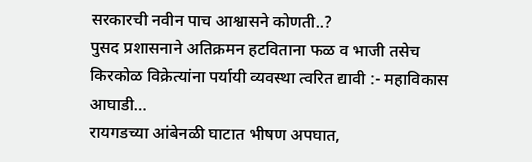सरकारची नवीन पाच आश्वासने कोणती..?
पुसद प्रशासनाने अतिक्रमन हटविताना फळ व भाजी तसेच किरकोळ विक्रेत्यांना पर्यायी व्यवस्था त्वरित द्यावी :- महाविकास आघाडी…
रायगडच्या आंबेनळी घाटात भीषण अपघात,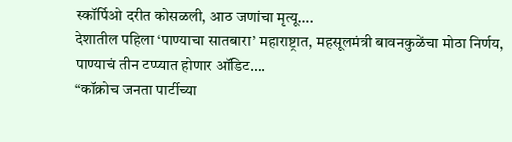स्कॉर्पिओ दरीत कोसळली, आठ जणांचा मृत्यू….
देशातील पहिला ‘पाण्याचा सातबारा’ महाराष्ट्रात, महसूलमंत्री बावनकुळेंचा मोठा निर्णय, पाण्याचं तीन टप्प्यात होणार ऑडिट….
“कॉक्रोच जनता पार्टीच्या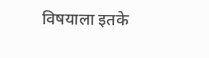विषयाला इतके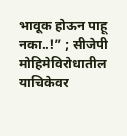भावूक होऊन पाहू नका..!” ; सीजेपी मोहिमेविरोधातील याचिकेवर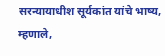सरन्यायाधीश सूर्यकांत यांचे भाष्य, म्हणाले,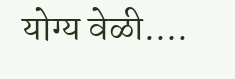योग्य वेळी….